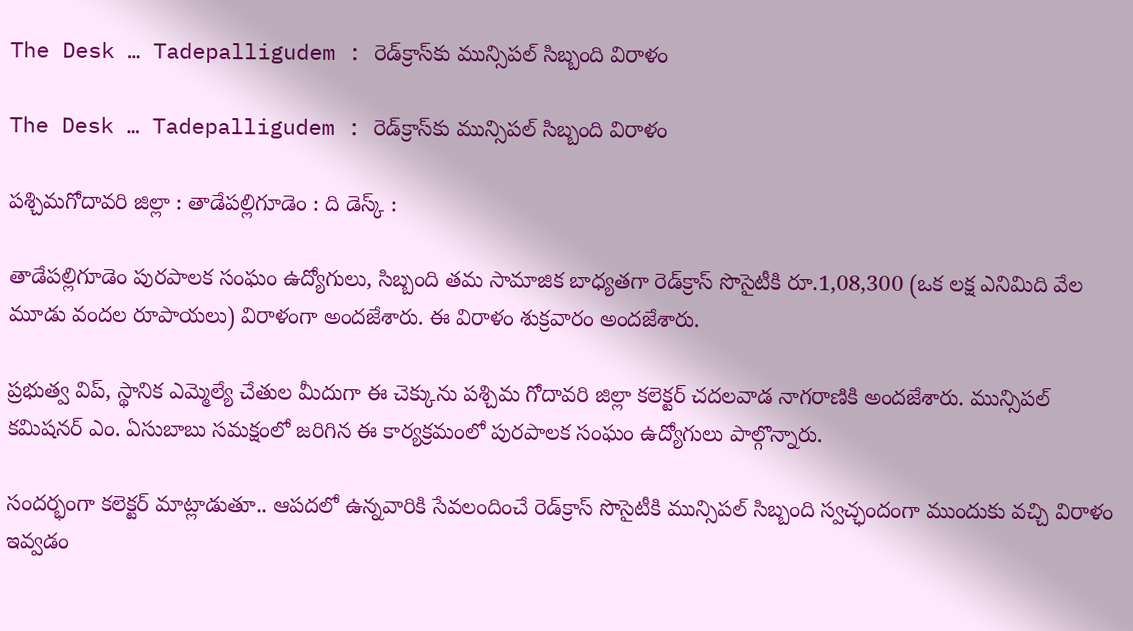The Desk … Tadepalligudem : రెడ్‌క్రాస్‌కు మున్సిపల్ సిబ్బంది విరాళం

The Desk … Tadepalligudem : రెడ్‌క్రాస్‌కు మున్సిపల్ సిబ్బంది విరాళం

పశ్చిమగోదావరి జిల్లా : తాడేపల్లిగూడెం : ది డెస్క్ :

తాడేపల్లిగూడెం పురపాలక సంఘం ఉద్యోగులు, సిబ్బంది తమ సామాజిక బాధ్యతగా రెడ్‌క్రాస్ సొసైటీకి రూ.1,08,300 (ఒక లక్ష ఎనిమిది వేల మూడు వందల రూపాయలు) విరాళంగా అందజేశారు. ఈ విరాళం శుక్రవారం అందజేశారు.

ప్రభుత్వ విప్, స్థానిక ఎమ్మెల్యే చేతుల మీదుగా ఈ చెక్కును పశ్చిమ గోదావరి జిల్లా కలెక్టర్ చదలవాడ నాగరాణికి అందజేశారు. మున్సిపల్ కమిషనర్ ఎం. ఏసుబాబు సమక్షంలో జరిగిన ఈ కార్యక్రమంలో పురపాలక సంఘం ఉద్యోగులు పాల్గొన్నారు.

సందర్భంగా కలెక్టర్ మాట్లాడుతూ.. ఆపదలో ఉన్నవారికి సేవలందించే రెడ్‌క్రాస్ సొసైటీకి మున్సిపల్ సిబ్బంది స్వచ్ఛందంగా ముందుకు వచ్చి విరాళం ఇవ్వడం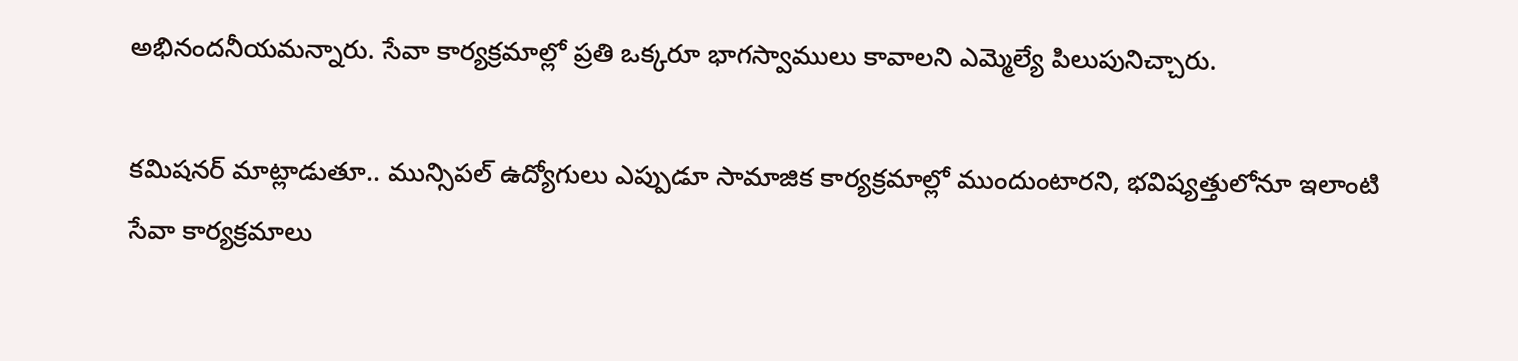అభినందనీయమన్నారు. సేవా కార్యక్రమాల్లో ప్రతి ఒక్కరూ భాగస్వాములు కావాలని ఎమ్మెల్యే పిలుపునిచ్చారు.

కమిషనర్ మాట్లాడుతూ.. మున్సిపల్ ఉద్యోగులు ఎప్పుడూ సామాజిక కార్యక్రమాల్లో ముందుంటారని, భవిష్యత్తులోనూ ఇలాంటి సేవా కార్యక్రమాలు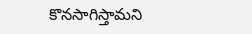కొనసాగిస్తామని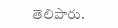తెలిపారు.